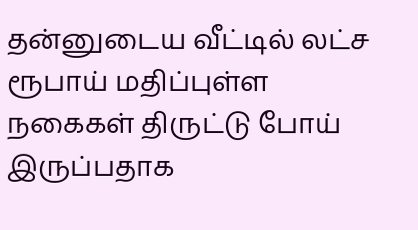தன்னுடைய வீட்டில் லட்ச ரூபாய் மதிப்புள்ள நகைகள் திருட்டு போய் இருப்பதாக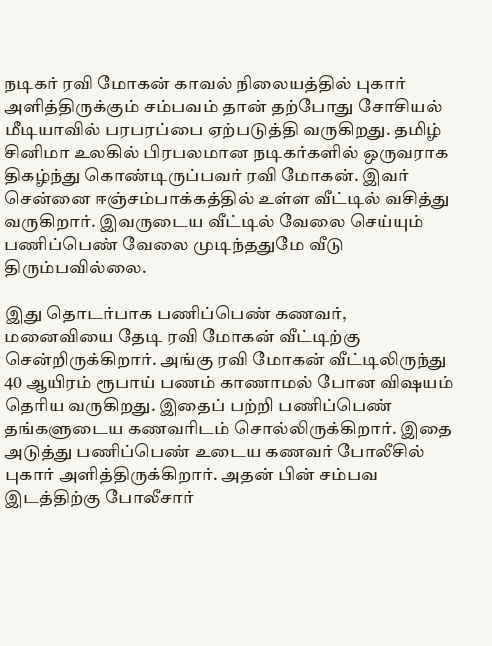நடிகர் ரவி மோகன் காவல் நிலையத்தில் புகார் அளித்திருக்கும் சம்பவம் தான் தற்போது சோசியல் மீடியாவில் பரபரப்பை ஏற்படுத்தி வருகிறது. தமிழ் சினிமா உலகில் பிரபலமான நடிகர்களில் ஒருவராக திகழ்ந்து கொண்டிருப்பவர் ரவி மோகன். இவர் சென்னை ஈஞ்சம்பாக்கத்தில் உள்ள வீட்டில் வசித்து வருகிறார். இவருடைய வீட்டில் வேலை செய்யும் பணிப்பெண் வேலை முடிந்ததுமே வீடு திரும்பவில்லை.

இது தொடர்பாக பணிப்பெண் கணவர், மனைவியை தேடி ரவி மோகன் வீட்டிற்கு சென்றிருக்கிறார். அங்கு ரவி மோகன் வீட்டிலிருந்து 40 ஆயிரம் ரூபாய் பணம் காணாமல் போன விஷயம் தெரிய வருகிறது. இதைப் பற்றி பணிப்பெண் தங்களுடைய கணவரிடம் சொல்லிருக்கிறார். இதை அடுத்து பணிப்பெண் உடைய கணவர் போலீசில் புகார் அளித்திருக்கிறார். அதன் பின் சம்பவ இடத்திற்கு போலீசார்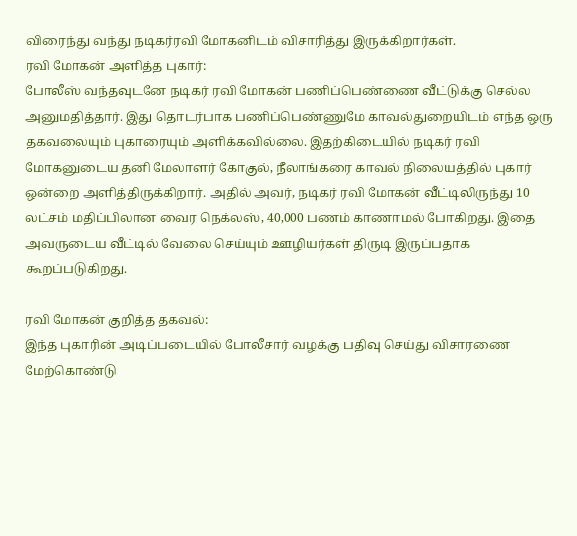விரைந்து வந்து நடிகர்ரவி மோகனிடம் விசாரித்து இருக்கிறார்கள்.
ரவி மோகன் அளித்த புகார்:
போலீஸ் வந்தவுடனே நடிகர் ரவி மோகன் பணிப்பெண்ணை வீட்டுக்கு செல்ல அனுமதித்தார். இது தொடர்பாக பணிப்பெண்ணுமே காவல்துறையிடம் எந்த ஒரு தகவலையும் புகாரையும் அளிக்கவில்லை. இதற்கிடையில் நடிகர் ரவி மோகனுடைய தனி மேலாளர் கோகுல், நீலாங்கரை காவல் நிலையத்தில் புகார் ஒன்றை அளித்திருக்கிறார். அதில் அவர், நடிகர் ரவி மோகன் வீட்டிலிருந்து 10 லட்சம் மதிப்பிலான வைர நெக்லஸ், 40,000 பணம் காணாமல் போகிறது. இதை அவருடைய வீட்டில் வேலை செய்யும் ஊழியர்கள் திருடி இருப்பதாக கூறப்படுகிறது.

ரவி மோகன் குறித்த தகவல்:
இந்த புகாரின் அடிப்படையில் போலீசார் வழக்கு பதிவு செய்து விசாரணை மேற்கொண்டு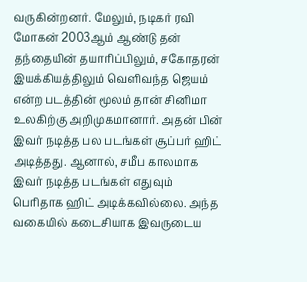வருகின்றனர். மேலும், நடிகர் ரவி மோகன் 2003ஆம் ஆண்டு தன் தந்தையின் தயாரிப்பிலும், சகோதரன் இயக்கியத்திலும் வெளிவந்த ஜெயம் என்ற படத்தின் மூலம் தான் சினிமா உலகிற்கு அறிமுகமானார். அதன் பின் இவர் நடித்த பல படங்கள் சூப்பர் ஹிட் அடித்தது. ஆனால், சமீப காலமாக இவர் நடித்த படங்கள் எதுவும் பெரிதாக ஹிட் அடிக்கவில்லை. அந்த வகையில் கடைசியாக இவருடைய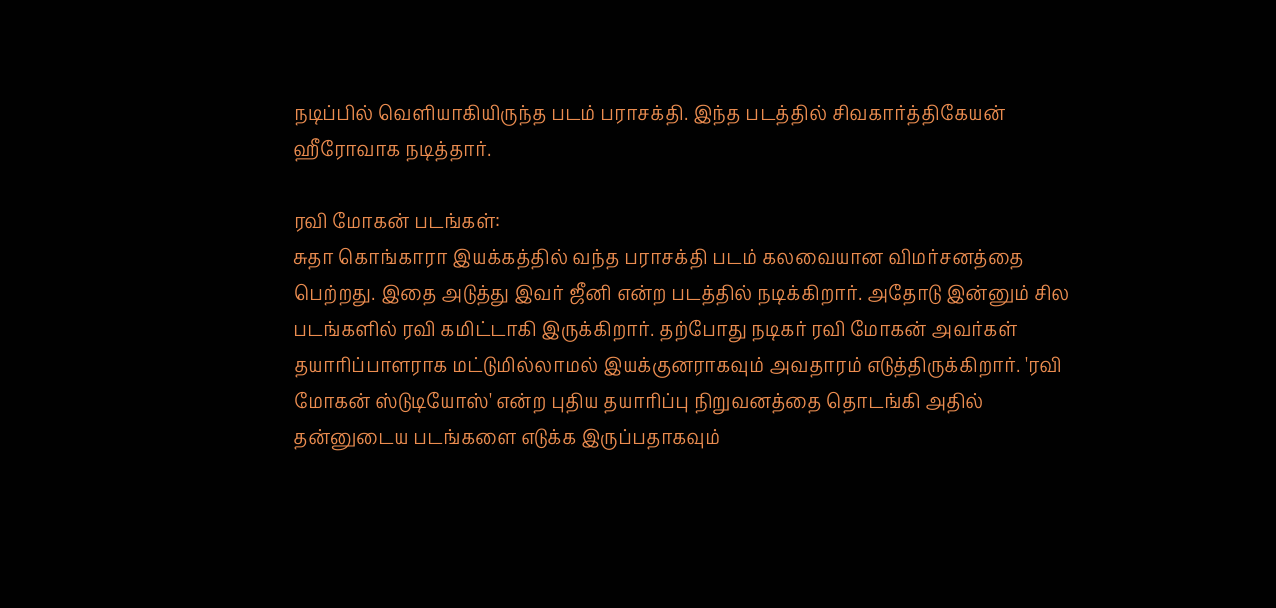நடிப்பில் வெளியாகியிருந்த படம் பராசக்தி. இந்த படத்தில் சிவகார்த்திகேயன் ஹீரோவாக நடித்தார்.

ரவி மோகன் படங்கள்:
சுதா கொங்காரா இயக்கத்தில் வந்த பராசக்தி படம் கலவையான விமர்சனத்தை பெற்றது. இதை அடுத்து இவர் ஜீனி என்ற படத்தில் நடிக்கிறார். அதோடு இன்னும் சில படங்களில் ரவி கமிட்டாகி இருக்கிறார். தற்போது நடிகர் ரவி மோகன் அவர்கள் தயாரிப்பாளராக மட்டுமில்லாமல் இயக்குனராகவும் அவதாரம் எடுத்திருக்கிறார். 'ரவி மோகன் ஸ்டுடியோஸ்' என்ற புதிய தயாரிப்பு நிறுவனத்தை தொடங்கி அதில் தன்னுடைய படங்களை எடுக்க இருப்பதாகவும்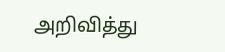அறிவித்து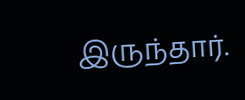இருந்தார்.